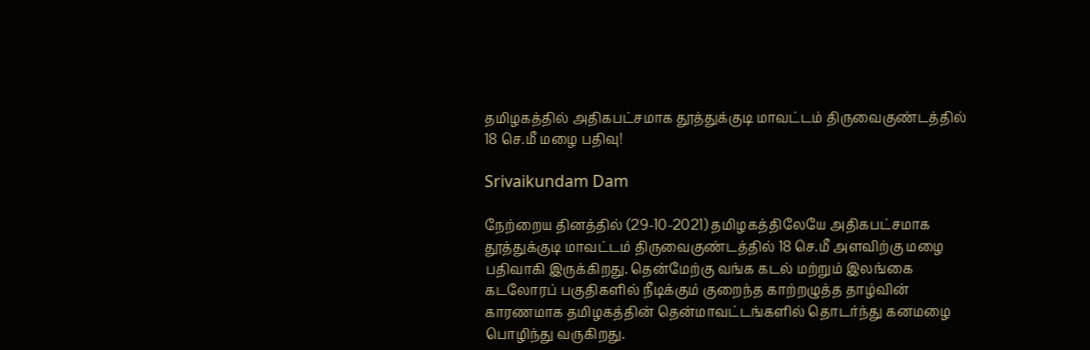தமிழகத்தில் அதிகபட்சமாக தூத்துக்குடி மாவட்டம் திருவைகுண்டத்தில் 18 செ.மீ மழை பதிவு!

Srivaikundam Dam

நேற்றைய தினத்தில் (29-10-2021) தமிழகத்திலேயே அதிகபட்சமாக தூத்துக்குடி மாவட்டம் திருவைகுண்டத்தில் 18 செ.மீ அளவிற்கு மழை பதிவாகி இருக்கிறது. தென்மேற்கு வங்க கடல் மற்றும் இலங்கை கடலோரப் பகுதிகளில் நீடிக்கும் குறைந்த காற்றழுத்த தாழ்வின் காரணமாக தமிழகத்தின் தென்மாவட்டங்களில் தொடர்ந்து கனமழை பொழிந்து வருகிறது.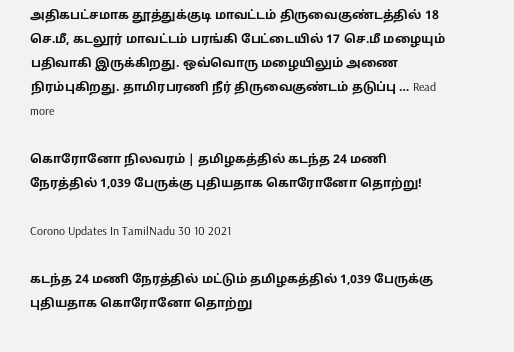அதிகபட்சமாக தூத்துக்குடி மாவட்டம் திருவைகுண்டத்தில் 18 செ.மீ, கடலூர் மாவட்டம் பரங்கி பேட்டையில் 17 செ.மீ மழையும் பதிவாகி இருக்கிறது. ஒவ்வொரு மழையிலும் அணை நிரம்புகிறது. தாமிரபரணி நீர் திருவைகுண்டம் தடுப்பு … Read more

கொரோனோ நிலவரம் | தமிழகத்தில் கடந்த 24 மணி நேரத்தில் 1,039 பேருக்கு புதியதாக கொரோனோ தொற்று!

Corono Updates In TamilNadu 30 10 2021

கடந்த 24 மணி நேரத்தில் மட்டும் தமிழகத்தில் 1,039 பேருக்கு புதியதாக கொரோனோ தொற்று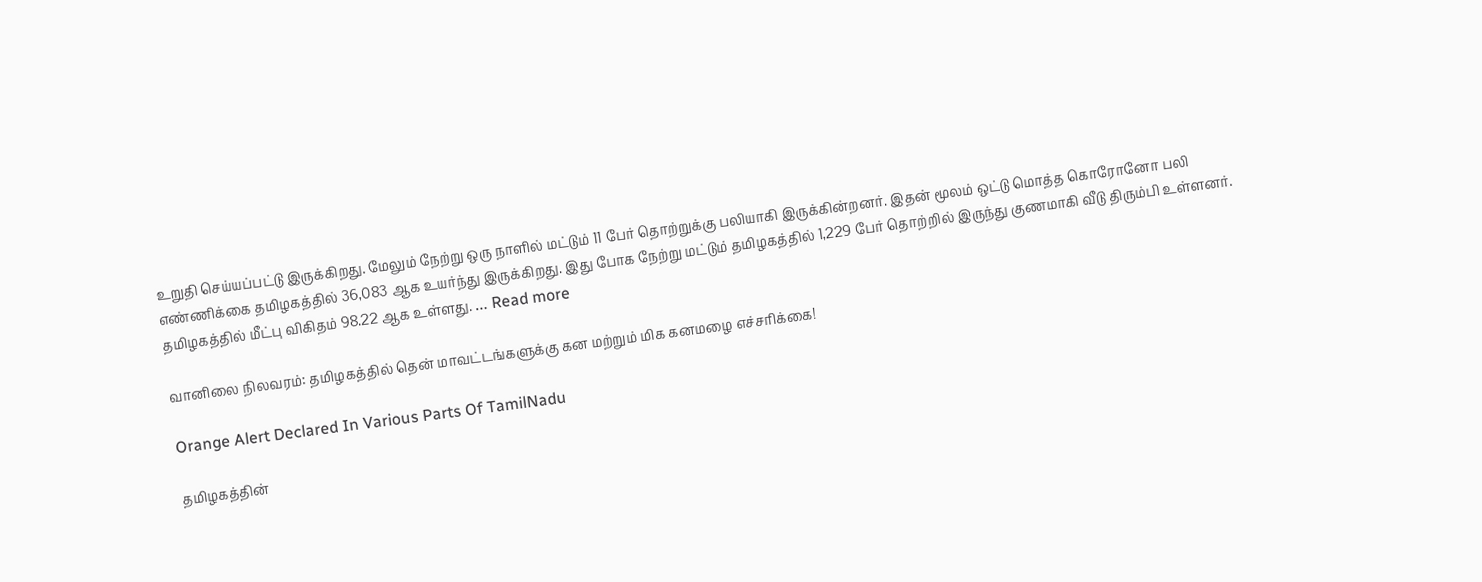உறுதி செய்யப்பட்டு இருக்கிறது. மேலும் நேற்று ஒரு நாளில் மட்டும் 11 பேர் தொற்றுக்கு பலியாகி இருக்கின்றனர். இதன் மூலம் ஒட்டு மொத்த கொரோனோ பலி எண்ணிக்கை தமிழகத்தில் 36,083 ஆக உயர்ந்து இருக்கிறது. இது போக நேற்று மட்டும் தமிழகத்தில் 1,229 பேர் தொற்றில் இருந்து குணமாகி வீடு திரும்பி உள்ளனர். தமிழகத்தில் மீட்பு விகிதம் 98.22 ஆக உள்ளது. … Read more

வானிலை நிலவரம்: தமிழகத்தில் தென் மாவட்டங்களுக்கு கன மற்றும் மிக கனமழை எச்சரிக்கை!

Orange Alert Declared In Various Parts Of TamilNadu

தமிழகத்தின்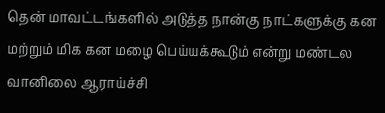தென் மாவட்டங்களில் அடுத்த நான்கு நாட்களுக்கு கன மற்றும் மிக கன மழை பெய்யக்கூடும் என்று மண்டல வானிலை ஆராய்ச்சி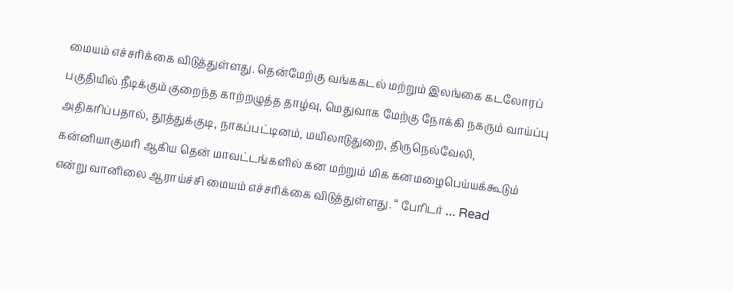மையம் எச்சரிக்கை விடுத்துள்ளது. தென்மேற்கு வங்ககடல் மற்றும் இலங்கை கடலோரப் பகுதியில் நீடிக்கும் குறைந்த காற்றழுத்த தாழ்வு, மெதுவாக மேற்கு நோக்கி நகரும் வாய்ப்பு அதிகரிப்பதால், தூத்துக்குடி, நாகப்பட்டினம், மயிலாடுதுறை, திருநெல்வேலி, கன்னியாகுமரி ஆகிய தென் மாவட்டங்களில் கன மற்றும் மிக கனமழைபெய்யக்கூடும் என்று வானிலை ஆராய்ச்சி மையம் எச்சரிக்கை விடுத்துள்ளது. “ பேரிடர் … Read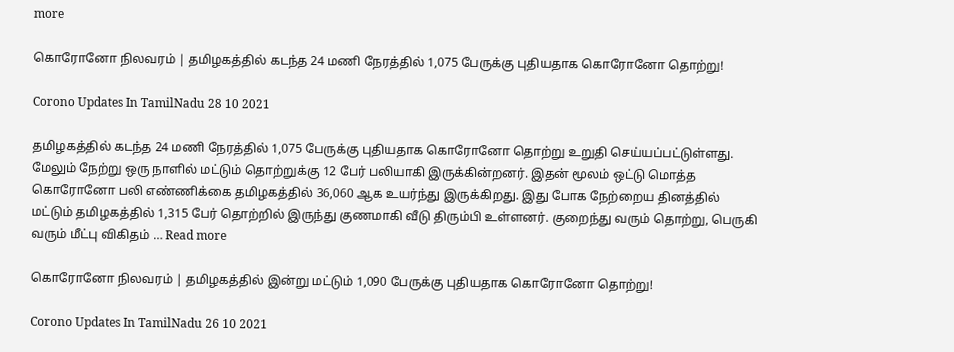more

கொரோனோ நிலவரம் | தமிழகத்தில் கடந்த 24 மணி நேரத்தில் 1,075 பேருக்கு புதியதாக கொரோனோ தொற்று!

Corono Updates In TamilNadu 28 10 2021

தமிழகத்தில் கடந்த 24 மணி நேரத்தில் 1,075 பேருக்கு புதியதாக கொரோனோ தொற்று உறுதி செய்யப்பட்டுள்ளது. மேலும் நேற்று ஒரு நாளில் மட்டும் தொற்றுக்கு 12 பேர் பலியாகி இருக்கின்றனர். இதன் மூலம் ஒட்டு மொத்த கொரோனோ பலி எண்ணிக்கை தமிழகத்தில் 36,060 ஆக உயர்ந்து இருக்கிறது. இது போக நேற்றைய தினத்தில் மட்டும் தமிழகத்தில் 1,315 பேர் தொற்றில் இருந்து குணமாகி வீடு திரும்பி உள்ளனர். குறைந்து வரும் தொற்று, பெருகி வரும் மீட்பு விகிதம் … Read more

கொரோனோ நிலவரம் | தமிழகத்தில் இன்று மட்டும் 1,090 பேருக்கு புதியதாக கொரோனோ தொற்று!

Corono Updates In TamilNadu 26 10 2021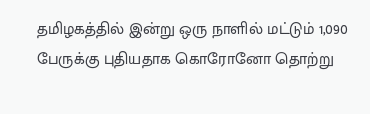தமிழகத்தில் இன்று ஒரு நாளில் மட்டும் 1,090 பேருக்கு புதியதாக கொரோனோ தொற்று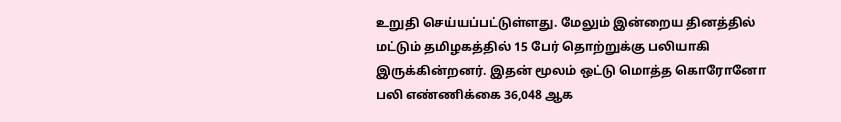உறுதி செய்யப்பட்டுள்ளது. மேலும் இன்றைய தினத்தில் மட்டும் தமிழகத்தில் 15 பேர் தொற்றுக்கு பலியாகி இருக்கின்றனர். இதன் மூலம் ஒட்டு மொத்த கொரோனோ பலி எண்ணிக்கை 36,048 ஆக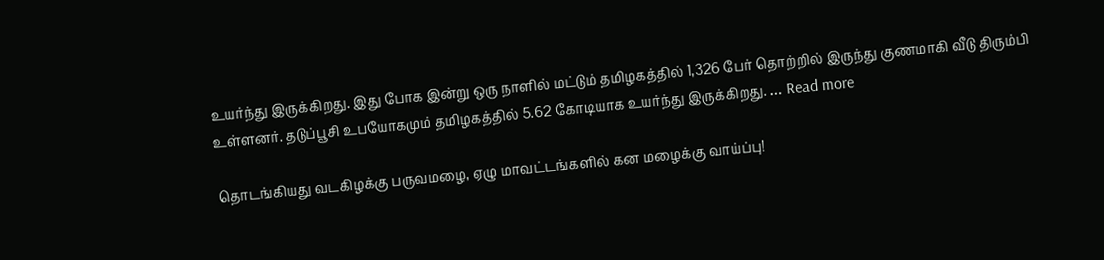உயர்ந்து இருக்கிறது. இது போக இன்று ஒரு நாளில் மட்டும் தமிழகத்தில் 1,326 பேர் தொற்றில் இருந்து குணமாகி வீடு திரும்பி உள்ளனர். தடுப்பூசி உபயோகமும் தமிழகத்தில் 5.62 கோடியாக உயர்ந்து இருக்கிறது. … Read more

தொடங்கியது வடகிழக்கு பருவமழை, ஏழு மாவட்டங்களில் கன மழைக்கு வாய்ப்பு!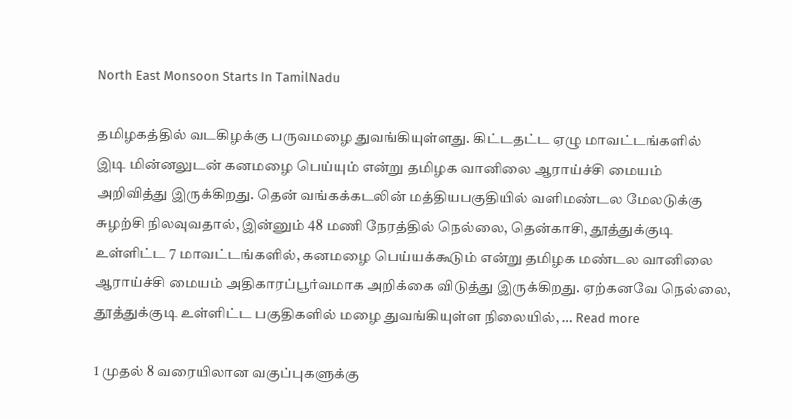North East Monsoon Starts In TamilNadu

தமிழகத்தில் வடகிழக்கு பருவமழை துவங்கியுள்ளது. கிட்டதட்ட ஏழு மாவட்டங்களில் இடி மின்னலுடன் கனமழை பெய்யும் என்று தமிழக வானிலை ஆராய்ச்சி மையம் அறிவித்து இருக்கிறது. தென் வங்கக்கடலின் மத்தியபகுதியில் வளிமண்டல மேலடுக்கு சுழற்சி நிலவுவதால், இன்னும் 48 மணி நேரத்தில் நெல்லை, தென்காசி, தூத்துக்குடி உள்ளிட்ட 7 மாவட்டங்களில், கனமழை பெய்யக்கூடும் என்று தமிழக மண்டல வானிலை ஆராய்ச்சி மையம் அதிகாரப்பூர்வமாக அறிக்கை விடுத்து இருக்கிறது. ஏற்கனவே நெல்லை, தூத்துக்குடி உள்ளிட்ட பகுதிகளில் மழை துவங்கியுள்ள நிலையில், … Read more

1 முதல் 8 வரையிலான வகுப்புகளுக்கு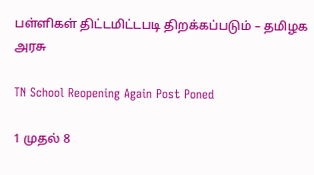பள்ளிகள் திட்டமிட்டபடி திறக்கப்படும் – தமிழக அரசு

TN School Reopening Again Post Poned

1 முதல் 8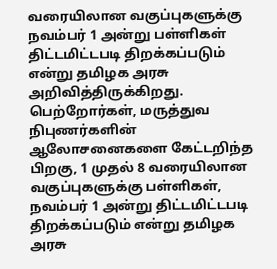வரையிலான வகுப்புகளுக்கு நவம்பர் 1 அன்று பள்ளிகள் திட்டமிட்டபடி திறக்கப்படும் என்று தமிழக அரசு அறிவித்திருக்கிறது. பெற்றோர்கள், மருத்துவ நிபுணர்களின் ஆலோசனைகளை கேட்டறிந்த பிறகு, 1 முதல் 8 வரையிலான வகுப்புகளுக்கு பள்ளிகள், நவம்பர் 1 அன்று திட்டமிட்டபடி திறக்கப்படும் என்று தமிழக அரசு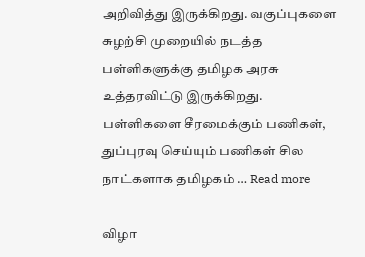அறிவித்து இருக்கிறது. வகுப்புகளை சுழற்சி முறையில் நடத்த பள்ளிகளுக்கு தமிழக அரசு உத்தரவிட்டு இருக்கிறது. பள்ளிகளை சீரமைக்கும் பணிகள், துப்புரவு செய்யும் பணிகள் சில நாட்களாக தமிழகம் … Read more

விழா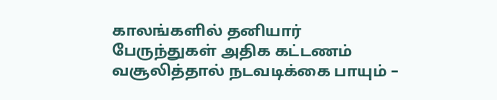காலங்களில் தனியார் பேருந்துகள் அதிக கட்டணம் வசூலித்தால் நடவடிக்கை பாயும் –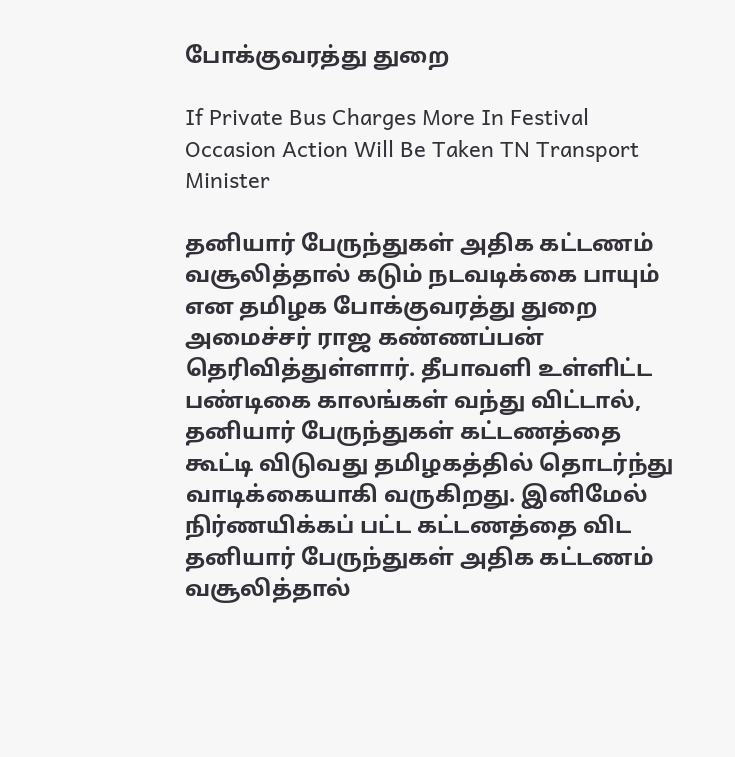போக்குவரத்து துறை

If Private Bus Charges More In Festival Occasion Action Will Be Taken TN Transport Minister

தனியார் பேருந்துகள் அதிக கட்டணம் வசூலித்தால் கடும் நடவடிக்கை பாயும் என தமிழக போக்குவரத்து துறை அமைச்சர் ராஜ கண்ணப்பன் தெரிவித்துள்ளார். தீபாவளி உள்ளிட்ட பண்டிகை காலங்கள் வந்து விட்டால், தனியார் பேருந்துகள் கட்டணத்தை கூட்டி விடுவது தமிழகத்தில் தொடர்ந்து வாடிக்கையாகி வருகிறது. இனிமேல் நிர்ணயிக்கப் பட்ட கட்டணத்தை விட தனியார் பேருந்துகள் அதிக கட்டணம் வசூலித்தால்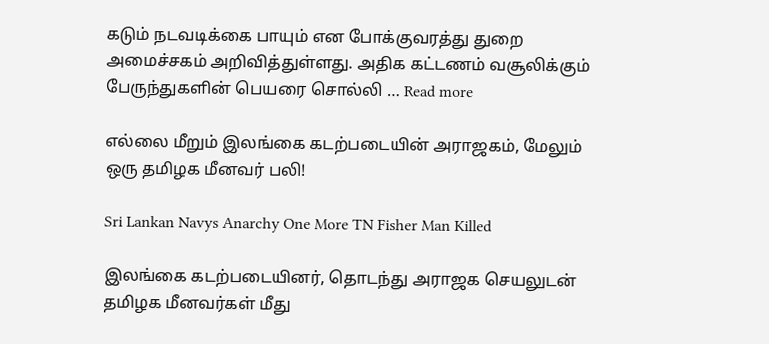கடும் நடவடிக்கை பாயும் என போக்குவரத்து துறை அமைச்சகம் அறிவித்துள்ளது. அதிக கட்டணம் வசூலிக்கும் பேருந்துகளின் பெயரை சொல்லி … Read more

எல்லை மீறும் இலங்கை கடற்படையின் அராஜகம், மேலும் ஒரு தமிழக மீனவர் பலி!

Sri Lankan Navys Anarchy One More TN Fisher Man Killed

இலங்கை கடற்படையினர், தொடந்து அராஜக செயலுடன் தமிழக மீனவர்கள் மீது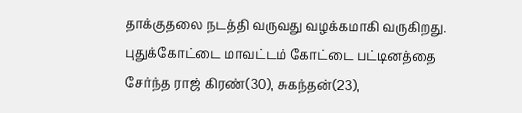தாக்குதலை நடத்தி வருவது வழக்கமாகி வருகிறது. புதுக்கோட்டை மாவட்டம் கோட்டை பட்டினத்தை சேர்ந்த ராஜ் கிரண்(30), சுகந்தன்(23),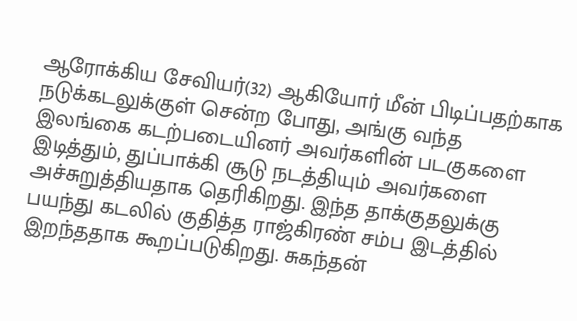ஆரோக்கிய சேவியர்(32) ஆகியோர் மீன் பிடிப்பதற்காக நடுக்கடலுக்குள் சென்ற போது, அங்கு வந்த இலங்கை கடற்படையினர் அவர்களின் படகுகளை இடித்தும், துப்பாக்கி சூடு நடத்தியும் அவர்களை அச்சுறுத்தியதாக தெரிகிறது. இந்த தாக்குதலுக்கு பயந்து கடலில் குதித்த ராஜ்கிரண் சம்ப இடத்தில் இறந்ததாக கூறப்படுகிறது. சுகந்தன்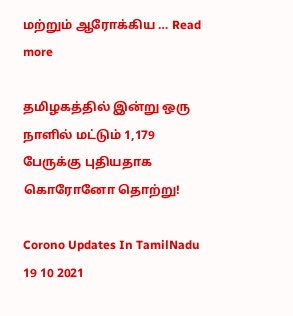மற்றும் ஆரோக்கிய … Read more

தமிழகத்தில் இன்று ஒரு நாளில் மட்டும் 1,179 பேருக்கு புதியதாக கொரோனோ தொற்று!

Corono Updates In TamilNadu 19 10 2021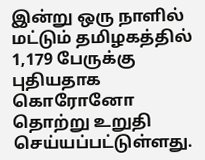இன்று ஒரு நாளில் மட்டும் தமிழகத்தில் 1,179 பேருக்கு புதியதாக கொரோனோ தொற்று உறுதி செய்யப்பட்டுள்ளது.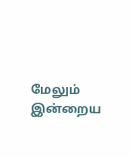மேலும் இன்றைய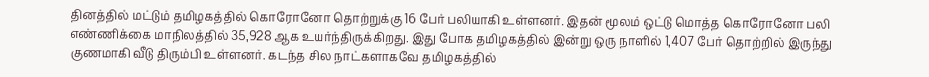தினத்தில் மட்டும் தமிழகத்தில் கொரோனோ தொற்றுக்கு 16 பேர் பலியாகி உள்ளனர். இதன் மூலம் ஒட்டு மொத்த கொரோனோ பலி எண்ணிக்கை மாநிலத்தில் 35,928 ஆக உயர்ந்திருக்கிறது. இது போக தமிழகத்தில் இன்று ஒரு நாளில் 1,407 பேர் தொற்றில் இருந்து குணமாகி வீடு திரும்பி உள்ளனர். கடந்த சில நாட்களாகவே தமிழகத்தில்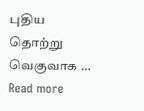புதிய தொற்று வெகுவாக … Read more